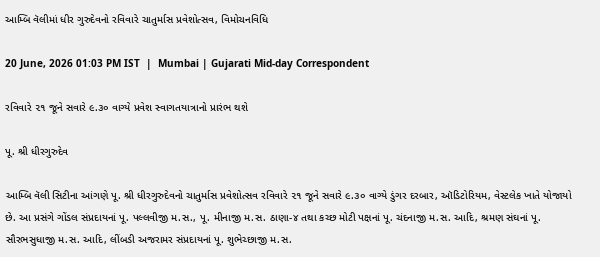આમ્બિ વૅલીમાં ધીર ગુરુદેવનો રવિવારે ચાતુર્માસ પ્રવેશોત્સવ, વિમોચનવિધિ

20 June, 2026 01:03 PM IST  |  Mumbai | Gujarati Mid-day Correspondent

રવિવારે ૨૧ જૂને સવારે ૯.૩૦ વાગ્યે પ્રવેશ સ્વાગતયાત્રાનો પ્રારંભ થશે

પૂ. શ્રી ધીરગુરુદેવ

આમ્બિ વૅલી સિટીના આંગણે પૂ. શ્રી ધીરગુરુદેવનો ચાતુર્માસ પ્રવેશોત્સવ રવિવારે ૨૧ જૂને સવારે ૯.૩૦ વાગ્યે ડુંગર દરબાર, ઑડિટોરિયમ, વેસ્ટલેક ખાતે યોજાયો છે. આ પ્રસંગે ગોંડલ સંપ્રદાયનાં પૂ. પલ્લવીજી મ.સ., પૂ. મીનાજી મ.સ. ઠાણા-૪ તથા કચ્છ મોટી પક્ષનાં પૂ. ચંદનાજી મ.સ. આદિ, શ્રમણ સંઘનાં પૂ. સૌરભસુધાજી મ.સ. આદિ, લીંબડી અજરામર સંપ્રદાયનાં પૂ. શુભેચ્છાજી મ.સ.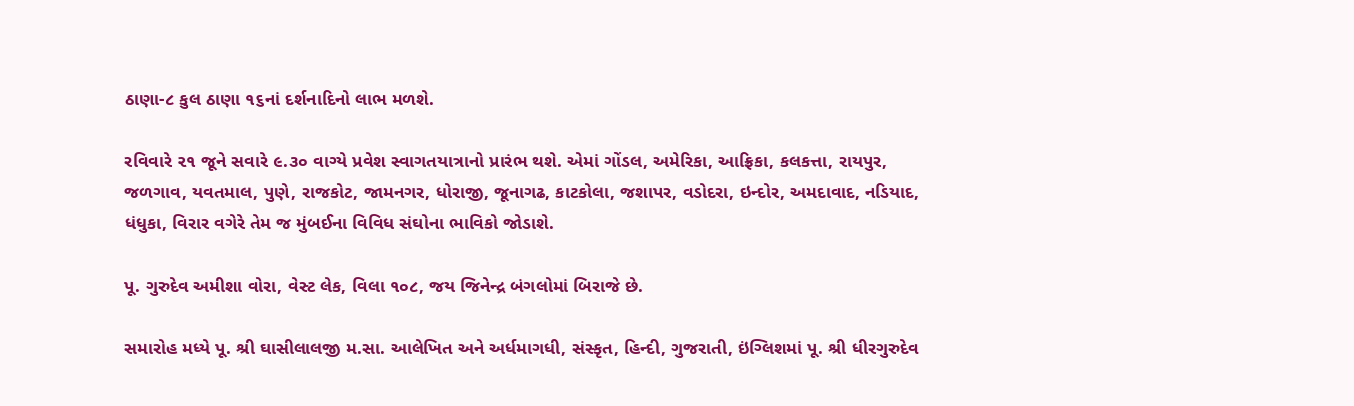ઠાણા-૮ કુલ ઠાણા ૧૬નાં દર્શનાદિનો લાભ મળશે.

રવિવારે ૨૧ જૂને સવારે ૯.૩૦ વાગ્યે પ્રવેશ સ્વાગતયાત્રાનો પ્રારંભ થશે. એમાં ગોંડલ, અમેરિકા, આફ્રિકા, કલકત્તા, રાયપુર, જળગાવ, યવતમાલ, પુણે, રાજકોટ, જામનગર, ધોરાજી, જૂનાગઢ, કાટકોલા, જશાપર, વડોદરા, ઇન્દોર, અમદાવાદ, નડિયાદ, ધંધુકા, વિરાર વગેરે તેમ જ મુંબઈના વિવિધ સંઘોના ભાવિકો જોડાશે.

પૂ. ગુરુદેવ અમીશા વોરા, વેસ્ટ લેક, વિલા ૧૦૮, જય જિનેન્દ્ર બંગલોમાં બિરાજે છે.

સમારોહ મધ્યે પૂ. શ્રી ઘાસીલાલજી મ.સા. આલેખિત અને અર્ધમાગધી, સંસ્કૃત, હિન્દી, ગુજરાતી, ઇંગ્લિશમાં પૂ. શ્રી ધીરગુરુદેવ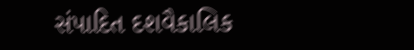સંપાદિત દશવૈકાલિક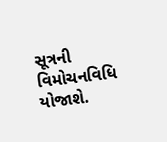સૂત્રની વિમોચનવિધિ યોજાશે.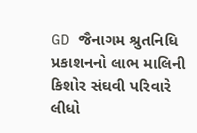GD જૈનાગમ શ્રુતનિધિ પ્રકાશનનો લાભ માલિની કિશોર સંઘવી પરિવારે લીધો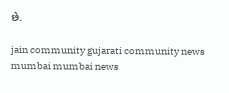છે.

jain community gujarati community news mumbai mumbai news